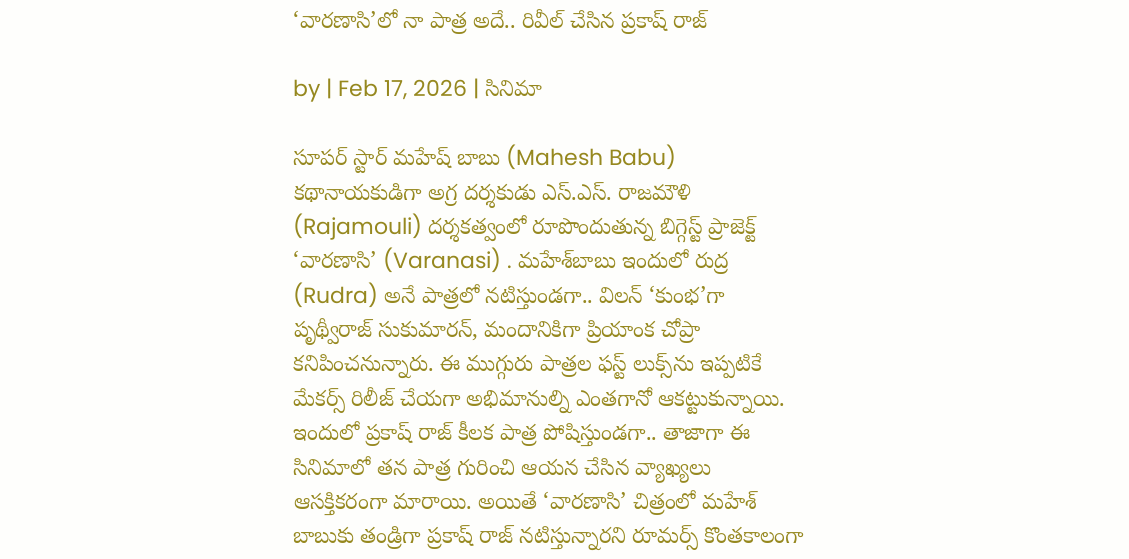‘వారణాసి’లో నా పాత్ర అదే.. రివీల్‌ చేసిన ప్రకాష్ రాజ్

by | Feb 17, 2026 | సినిమా

సూపర్ స్టార్ మహేష్ బాబు (Mahesh Babu) కథానాయకుడిగా అగ్ర దర్శకుడు ఎస్.ఎస్. రాజమౌళి (Rajamouli) దర్శకత్వంలో రూపొందుతున్న బిగ్గెస్ట్ ప్రాజెక్ట్ ‘వారణాసి’ (Varanasi) . మహేశ్‌బాబు ఇందులో రుద్ర (Rudra) అనే పాత్రలో నటిస్తుండగా.. విలన్‌ ‘కుంభ’గా పృథ్వీరాజ్‌ సుకుమారన్‌, మందానికిగా ప్రియాంక చోప్రా కనిపించనున్నారు. ఈ ముగ్గురు పాత్రల ఫస్ట్ లుక్స్‌ను ఇప్పటికే మేకర్స్ రిలీజ్ చేయగా అభిమానుల్ని ఎంతగానో ఆకట్టుకున్నాయి. ఇందులో ప్రకాష్ రాజ్ కీలక పాత్ర పోషిస్తుండగా.. తాజాగా ఈ సినిమాలో తన పాత్ర గురించి ఆయన చేసిన వ్యాఖ్యలు ఆసక్తికరంగా మారాయి. అయితే ‘వారణాసి’ చిత్రంలో మహేశ్‌ బాబుకు తండ్రిగా ప్రకాష్ రాజ్ నటిస్తున్నారని రూమర్స్‌ కొంతకాలంగా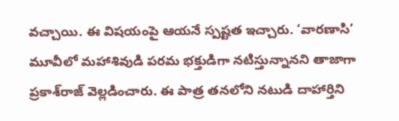వచ్చాయి. ఈ విషయంపై ఆయనే స్పష్టత ఇచ్చారు. ‘వారణాసి’ మూవీలో మహాశివుడి పరమ భక్తుడిగా నటిస్తున్నానని తాజాగా ప్రకాశ్‌రాజ్‌ వెల్లడించారు. ఈ పాత్ర తనలోని నటుడి దాహార్తిని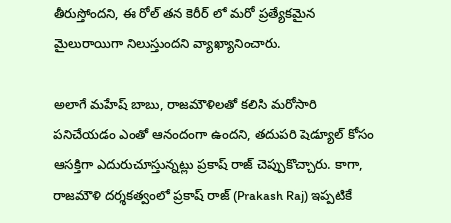తీరుస్తోందని, ఈ రోల్ తన కెరీర్ లో మరో ప్రత్యేకమైన మైలురాయిగా నిలుస్తుందని వ్యాఖ్యానించారు.

అలాగే మహేష్ బాబు, రాజమౌళిలతో కలిసి మరోసారి పనిచేయడం ఎంతో ఆనందంగా ఉందని, తదుపరి షెడ్యూల్ కోసం ఆసక్తిగా ఎదురుచూస్తున్నట్లు ప్రకాష్ రాజ్ చెప్పుకొచ్చారు. కాగా, రాజమౌళి దర్శకత్వంలో ప్రకాష్ రాజ్ (Prakash Raj) ఇప్పటికే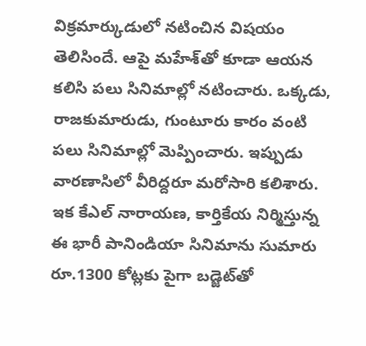విక్రమార్కుడులో నటించిన విషయం తెలిసిందే. ఆపై మహేశ్‌తో కూడా ఆయన కలిసి పలు సినిమాల్లో నటించారు. ఒక్కడు, రాజకుమారుడు, గుంటూరు కారం వంటి పలు సినిమాల్లో మెప్పించారు. ఇప్పుడు వారణాసిలో వీరిద్దరూ మరోసారి కలిశారు. ఇక కేఎల్‌ నారాయణ, కార్తికేయ నిర్మిస్తున్న ఈ భారీ పానిండియా సినిమాను సుమారు రూ.1300 కోట్లకు పైగా బడ్జెట్‌తో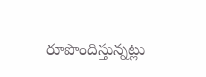రూపొందిస్తున్నట్లు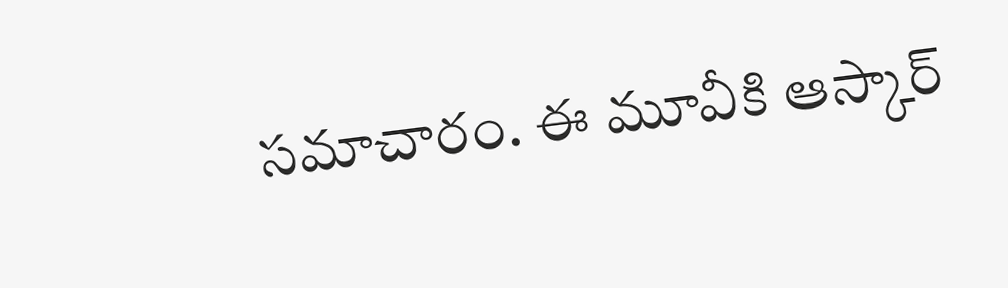సమాచారం. ఈ మూవీకి ఆస్కార్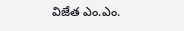విజేత ఎం.ఎం.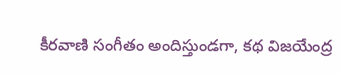కీరవాణి సంగీతం అందిస్తుండ‌గా, క‌థ విజయేంద్ర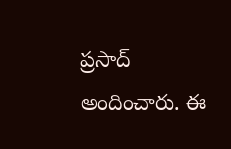ప్రసాద్ అందించారు. ఈ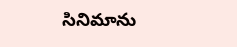సినిమాను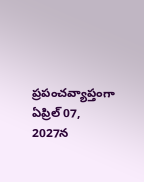ప్రపంచవ్యాప్తంగా ఏప్రిల్ 07, 2027న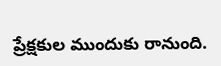ప్రేక్ష‌కుల ముందుకు రానుంది.